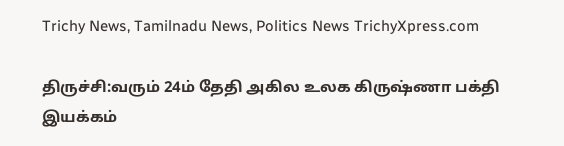Trichy News, Tamilnadu News, Politics News TrichyXpress.com

திருச்சி:வரும் 24ம் தேதி அகில உலக கிருஷ்ணா பக்தி இயக்கம்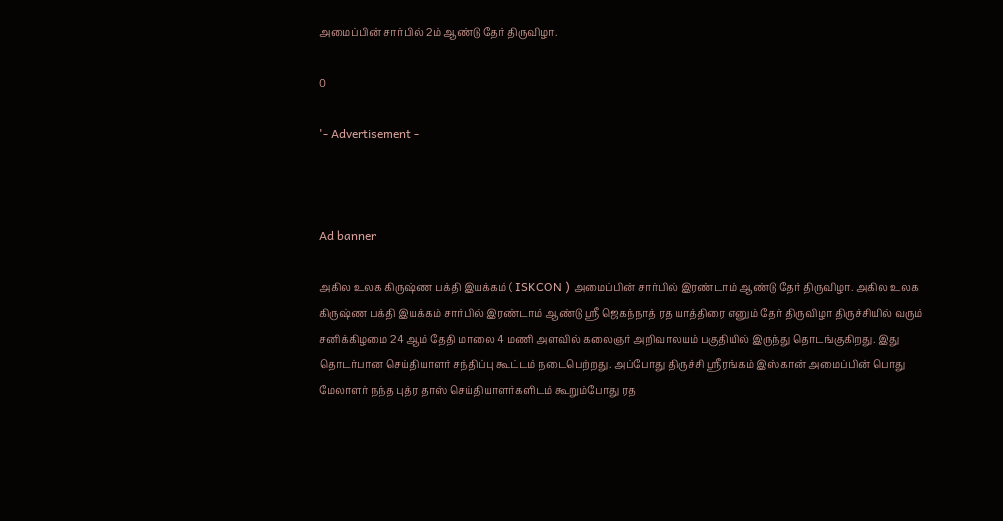அமைப்பின் சார்பில் 2ம் ஆண்டு தேர் திருவிழா.

0

'- Advertisement -



Ad banner

அகில உலக கிருஷ்ண பக்தி இயக்கம் ( ISKCON ) அமைப்பின் சார்பில் இரண்டாம் ஆண்டு தேர் திருவிழா. அகில உலக கிருஷ்ண பக்தி இயக்கம் சார்பில் இரண்டாம் ஆண்டு ஸ்ரீ ஜெகந்நாத் ரத யாத்திரை எனும் தேர் திருவிழா திருச்சியில் வரும் சனிக்கிழமை 24 ஆம் தேதி மாலை 4 மணி அளவில் கலைஞர் அறிவாலயம் பகுதியில் இருந்து தொடங்குகிறது. இது தொடர்பான செய்தியாளர் சந்திப்பு கூட்டம் நடைபெற்றது. அப்போது திருச்சி ஸ்ரீரங்கம் இஸ்கான் அமைப்பின் பொது மேலாளர் நந்த புத்ர தாஸ் செய்தியாளர்களிடம் கூறும்போது ரத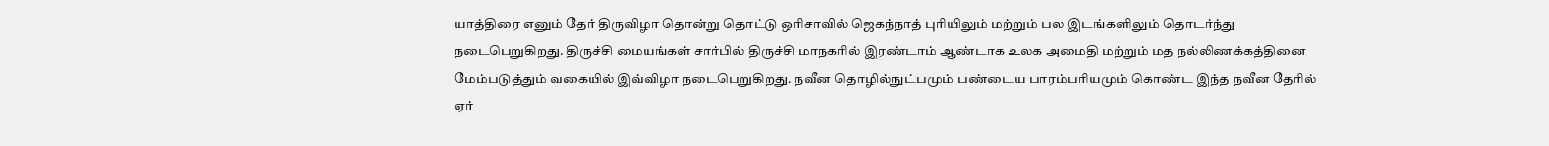யாத்திரை எனும் தேர் திருவிழா தொன்று தொட்டு ஒரிசாவில் ஜெகந்நாத் புரியிலும் மற்றும் பல இடங்களிலும் தொடர்ந்து நடைபெறுகிறது. திருச்சி மையங்கள் சார்பில் திருச்சி மாநகரில் இரண்டாம் ஆண்டாக உலக அமைதி மற்றும் மத நல்லிணக்கத்தினை மேம்படுத்தும் வகையில் இவ்விழா நடைபெறுகிறது. நவீன தொழில்நுட்பமும் பண்டைய பாரம்பரியமும் கொண்ட இந்த நவீன தேரில் ஏர்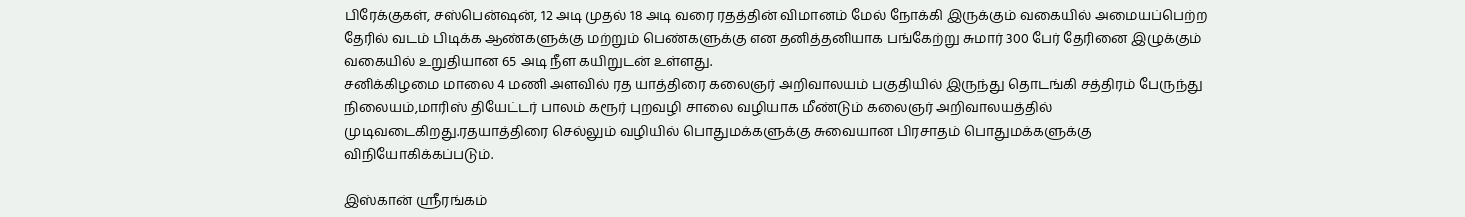பிரேக்குகள், சஸ்பென்ஷன், 12 அடி முதல் 18 அடி வரை ரதத்தின் விமானம் மேல் நோக்கி இருக்கும் வகையில் அமையப்பெற்ற தேரில் வடம் பிடிக்க ஆண்களுக்கு மற்றும் பெண்களுக்கு என தனித்தனியாக பங்கேற்று சுமார் 300 பேர் தேரினை இழுக்கும் வகையில் உறுதியான 65 அடி நீள கயிறுடன் உள்ளது.
சனிக்கிழமை மாலை 4 மணி அளவில் ரத யாத்திரை கலைஞர் அறிவாலயம் பகுதியில் இருந்து தொடங்கி சத்திரம் பேருந்து நிலையம்,மாரிஸ் தியேட்டர் பாலம் கரூர் புறவழி சாலை வழியாக மீண்டும் கலைஞர் அறிவாலயத்தில் முடிவடைகிறது.ரதயாத்திரை செல்லும் வழியில் பொதுமக்களுக்கு சுவையான பிரசாதம் பொதுமக்களுக்கு விநியோகிக்கப்படும்.

இஸ்கான் ஸ்ரீரங்கம்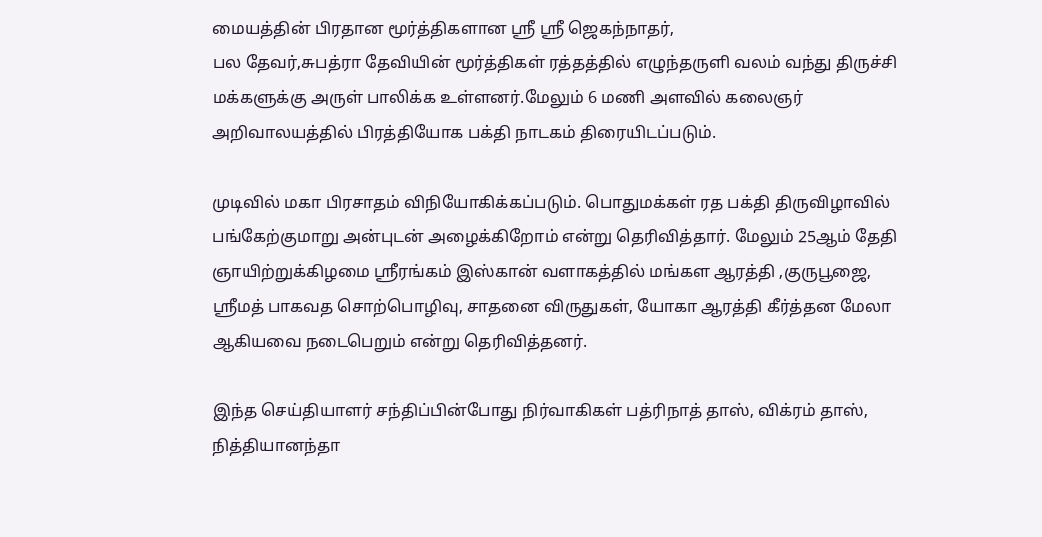மையத்தின் பிரதான மூர்த்திகளான ஸ்ரீ ஸ்ரீ ஜெகந்நாதர்,
பல தேவர்,சுபத்ரா தேவியின் மூர்த்திகள் ரத்தத்தில் எழுந்தருளி வலம் வந்து திருச்சி மக்களுக்கு அருள் பாலிக்க உள்ளனர்.மேலும் 6 மணி அளவில் கலைஞர் அறிவாலயத்தில் பிரத்தியோக பக்தி நாடகம் திரையிடப்படும்.

முடிவில் மகா பிரசாதம் விநியோகிக்கப்படும். பொதுமக்கள் ரத பக்தி திருவிழாவில் பங்கேற்குமாறு அன்புடன் அழைக்கிறோம் என்று தெரிவித்தார். மேலும் 25ஆம் தேதி ஞாயிற்றுக்கிழமை ஸ்ரீரங்கம் இஸ்கான் வளாகத்தில் மங்கள ஆரத்தி ,குருபூஜை, ஸ்ரீமத் பாகவத சொற்பொழிவு, சாதனை விருதுகள், யோகா ஆரத்தி கீர்த்தன மேலா ஆகியவை நடைபெறும் என்று தெரிவித்தனர்.

இந்த செய்தியாளர் சந்திப்பின்போது நிர்வாகிகள் பத்ரிநாத் தாஸ், விக்ரம் தாஸ், நித்தியானந்தா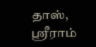தாஸ், ஸ்ரீராம்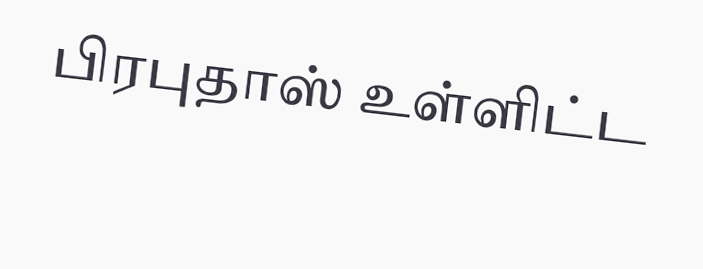பிரபுதாஸ் உள்ளிட்ட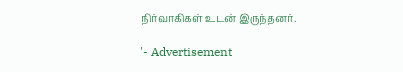நிர்வாகிகள் உடன் இருந்தனர்.

'- Advertisement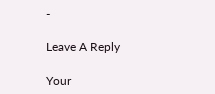-

Leave A Reply

Your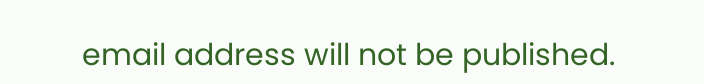email address will not be published.